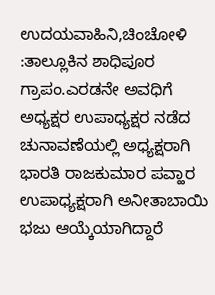ಉದಯವಾಹಿನಿ,ಚಿಂಚೋಳಿ :ತಾಲ್ಲೂಕಿನ ಶಾಧಿಪೂರ ಗ್ರಾಪಂ.ಎರಡನೇ ಅವಧಿಗೆ ಅಧ್ಯಕ್ಷರ ಉಪಾಧ್ಯಕ್ಷರ ನಡೆದ ಚುನಾವಣೆಯಲ್ಲಿ ಅಧ್ಯಕ್ಷರಾಗಿ ಭಾರತಿ ರಾಜಕುಮಾರ ಪವ್ಹಾರ ಉಪಾಧ್ಯಕ್ಷರಾಗಿ ಅನೀತಾಬಾಯಿ ಭಜು ಆಯ್ಕೆಯಾಗಿದ್ದಾರೆ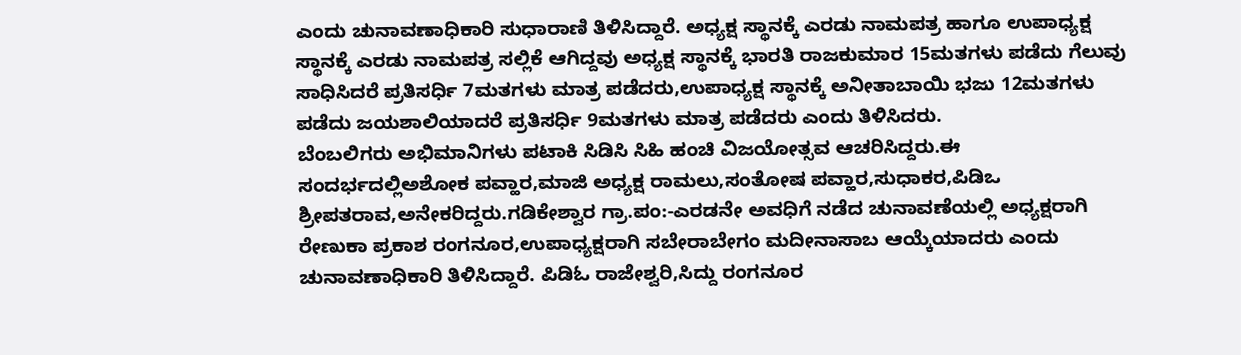ಎಂದು ಚುನಾವಣಾಧಿಕಾರಿ ಸುಧಾರಾಣಿ ತಿಳಿಸಿದ್ದಾರೆ. ಅಧ್ಯಕ್ಷ ಸ್ಥಾನಕ್ಕೆ ಎರಡು ನಾಮಪತ್ರ ಹಾಗೂ ಉಪಾಧ್ಯಕ್ಷ ಸ್ಥಾನಕ್ಕೆ ಎರಡು ನಾಮಪತ್ರ ಸಲ್ಲಿಕೆ ಆಗಿದ್ದವು ಅಧ್ಯಕ್ಷ ಸ್ಥಾನಕ್ಕೆ ಭಾರತಿ ರಾಜಕುಮಾರ 15ಮತಗಳು ಪಡೆದು ಗೆಲುವು ಸಾಧಿಸಿದರೆ ಪ್ರತಿಸರ್ಧಿ 7ಮತಗಳು ಮಾತ್ರ ಪಡೆದರು,ಉಪಾಧ್ಯಕ್ಷ ಸ್ಥಾನಕ್ಕೆ ಅನೀತಾಬಾಯಿ ಭಜು 12ಮತಗಳು ಪಡೆದು ಜಯಶಾಲಿಯಾದರೆ ಪ್ರತಿಸರ್ಧಿ 9ಮತಗಳು ಮಾತ್ರ ಪಡೆದರು ಎಂದು ತಿಳಿಸಿದರು.
ಬೆಂಬಲಿಗರು ಅಭಿಮಾನಿಗಳು ಪಟಾಕಿ ಸಿಡಿಸಿ ಸಿಹಿ ಹಂಚಿ ವಿಜಯೋತ್ಸವ ಆಚರಿಸಿದ್ದರು.ಈ ಸಂದರ್ಭದಲ್ಲಿಅಶೋಕ ಪವ್ಹಾರ,ಮಾಜಿ ಅಧ್ಯಕ್ಷ ರಾಮಲು,ಸಂತೋಷ ಪವ್ಹಾರ,ಸುಧಾಕರ,ಪಿಡಿಒ ಶ್ರೀಪತರಾವ,ಅನೇಕರಿದ್ದರು.ಗಡಿಕೇಶ್ವಾರ ಗ್ರಾ.ಪಂ:-ಎರಡನೇ ಅವಧಿಗೆ ನಡೆದ ಚುನಾವಣೆಯಲ್ಲಿ ಅಧ್ಯಕ್ಷರಾಗಿ ರೇಣುಕಾ ಪ್ರಕಾಶ ರಂಗನೂರ,ಉಪಾಧ್ಯಕ್ಷರಾಗಿ ಸಬೇರಾಬೇಗಂ ಮದೀನಾಸಾಬ ಆಯ್ಕೆಯಾದರು ಎಂದು ಚುನಾವಣಾಧಿಕಾರಿ ತಿಳಿಸಿದ್ದಾರೆ. ಪಿಡಿಓ ರಾಜೇಶ್ವರಿ,ಸಿದ್ದು ರಂಗನೂರ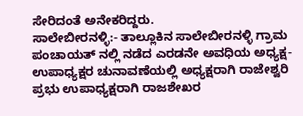ಸೇರಿದಂತೆ ಅನೇಕರಿದ್ದರು.
ಸಾಲೇಬೀರನಳ್ಳಿ:- ತಾಲ್ಲೂಕಿನ ಸಾಲೇಬೀರನಳ್ಳಿ ಗ್ರಾಮ ಪಂಚಾಯತ್ ನಲ್ಲಿ ನಡೆದ ಎರಡನೇ ಅವಧಿಯ ಅಧ್ಯಕ್ಷ-ಉಪಾಧ್ಯಕ್ಷರ ಚುನಾವಣೆಯಲ್ಲಿ ಅಧ್ಯಕ್ಷರಾಗಿ ರಾಜೇಶ್ವರಿ ಪ್ರಭು ಉಪಾಧ್ಯಕ್ಷರಾಗಿ ರಾಜಶೇಖರ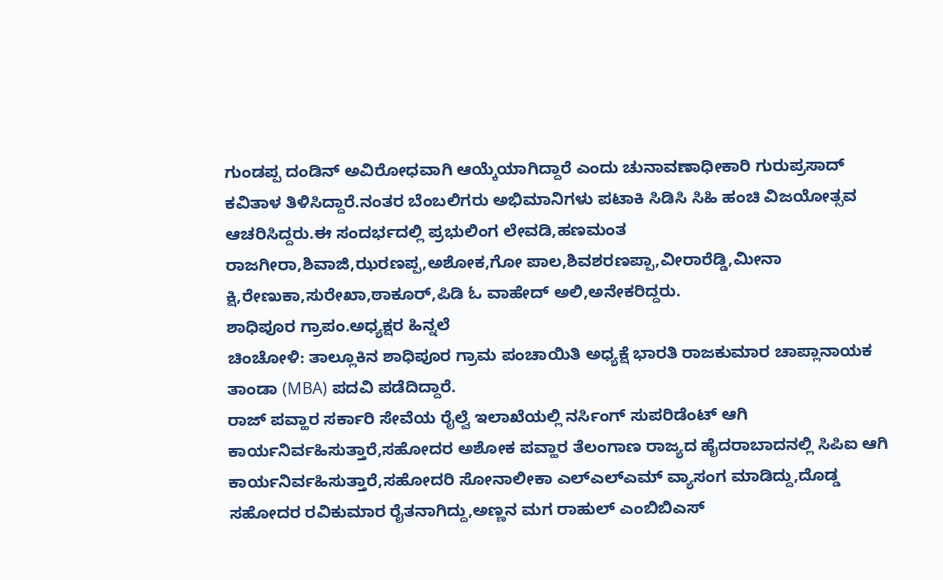ಗುಂಡಪ್ಪ ದಂಡಿನ್ ಅವಿರೋಧವಾಗಿ ಆಯ್ಕೆಯಾಗಿದ್ದಾರೆ ಎಂದು ಚುನಾವಣಾಧೀಕಾರಿ ಗುರುಪ್ರಸಾದ್ ಕವಿತಾಳ ತಿಳಿಸಿದ್ದಾರೆ.ನಂತರ ಬೆಂಬಲಿಗರು ಅಭಿಮಾನಿಗಳು ಪಟಾಕಿ ಸಿಡಿಸಿ ಸಿಹಿ ಹಂಚಿ ವಿಜಯೋತ್ಸವ ಆಚರಿಸಿದ್ದರು.ಈ ಸಂದರ್ಭದಲ್ಲಿ ಪ್ರಭುಲಿಂಗ ಲೇವಡಿ,ಹಣಮಂತ ರಾಜಗೀರಾ,ಶಿವಾಜಿ,ಝರಣಪ್ಪ,ಅಶೋಕ,ಗೋ ಪಾಲ,ಶಿವಶರಣಪ್ಪಾ,ವೀರಾರೆಡ್ಡಿ,ಮೀನಾ ಕ್ಷಿ,ರೇಣುಕಾ,ಸುರೇಖಾ,ಠಾಕೂರ್,ಪಿಡಿ ಓ ವಾಹೇದ್ ಅಲಿ,ಅನೇಕರಿದ್ದರು.
ಶಾಧಿಪೂರ ಗ್ರಾಪಂ.ಅಧ್ಯಕ್ಷರ ಹಿನ್ನಲೆ
ಚಿಂಚೋಳಿ: ತಾಲ್ಲೂಕಿನ ಶಾಧಿಪೂರ ಗ್ರಾಮ ಪಂಚಾಯಿತಿ ಅಧ್ಯಕ್ಷೆ ಭಾರತಿ ರಾಜಕುಮಾರ ಚಾಪ್ಲಾನಾಯಕ ತಾಂಡಾ (MBA) ಪದವಿ ಪಡೆದಿದ್ದಾರೆ.
ರಾಜ್ ಪವ್ಹಾರ ಸರ್ಕಾರಿ ಸೇವೆಯ ರೈಲ್ವೆ ಇಲಾಖೆಯಲ್ಲಿ ನರ್ಸಿಂಗ್ ಸುಪರಿಡೆಂಟ್ ಆಗಿ ಕಾರ್ಯನಿರ್ವಹಿಸುತ್ತಾರೆ,ಸಹೋದರ ಅಶೋಕ ಪವ್ಹಾರ ತೆಲಂಗಾಣ ರಾಜ್ಯದ ಹೈದರಾಬಾದನಲ್ಲಿ ಸಿಪಿಐ ಆಗಿ ಕಾರ್ಯನಿರ್ವಹಿಸುತ್ತಾರೆ,ಸಹೋದರಿ ಸೋನಾಲೀಕಾ ಎಲ್ಎಲ್ಎಮ್ ವ್ಯಾಸಂಗ ಮಾಡಿದ್ದು,ದೊಡ್ಡ ಸಹೋದರ ರವಿಕುಮಾರ ರೈತನಾಗಿದ್ದು,ಅಣ್ಣನ ಮಗ ರಾಹುಲ್ ಎಂಬಿಬಿಎಸ್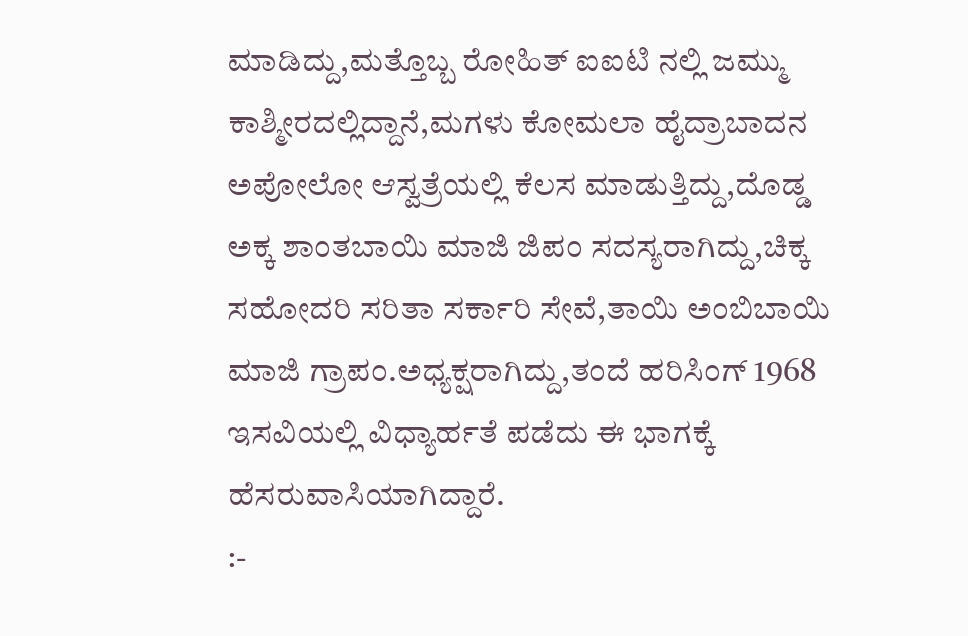ಮಾಡಿದ್ದು,ಮತ್ತೊಬ್ಬ ರೋಹಿತ್ ಐಐಟಿ ನಲ್ಲಿ ಜಮ್ಮು ಕಾಶ್ಮೀರದಲ್ಲಿದ್ದಾನೆ,ಮಗಳು ಕೋಮಲಾ ಹೈದ್ರಾಬಾದನ ಅಪೋಲೋ ಆಸ್ವತ್ರೆಯಲ್ಲಿ ಕೆಲಸ ಮಾಡುತ್ತಿದ್ದು,ದೊಡ್ಡ ಅಕ್ಕ ಶಾಂತಬಾಯಿ ಮಾಜಿ ಜಿಪಂ ಸದಸ್ಯರಾಗಿದ್ದು,ಚಿಕ್ಕ ಸಹೋದರಿ ಸರಿತಾ ಸರ್ಕಾರಿ ಸೇವೆ,ತಾಯಿ ಅಂಬಿಬಾಯಿ ಮಾಜಿ ಗ್ರಾಪಂ.ಅಧ್ಯಕ್ಷರಾಗಿದ್ದು,ತಂದೆ ಹರಿಸಿಂಗ್ 1968 ಇಸವಿಯಲ್ಲಿ ವಿಧ್ಯಾರ್ಹತೆ ಪಡೆದು ಈ ಭಾಗಕ್ಕೆ ಹೆಸರುವಾಸಿಯಾಗಿದ್ದಾರೆ.
:-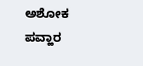ಅಶೋಕ ಪವ್ಹಾರ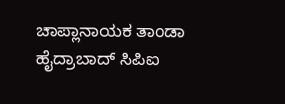ಚಾಪ್ಲಾನಾಯಕ ತಾಂಡಾ ಹೈದ್ರಾಬಾದ್ ಸಿಪಿಐ